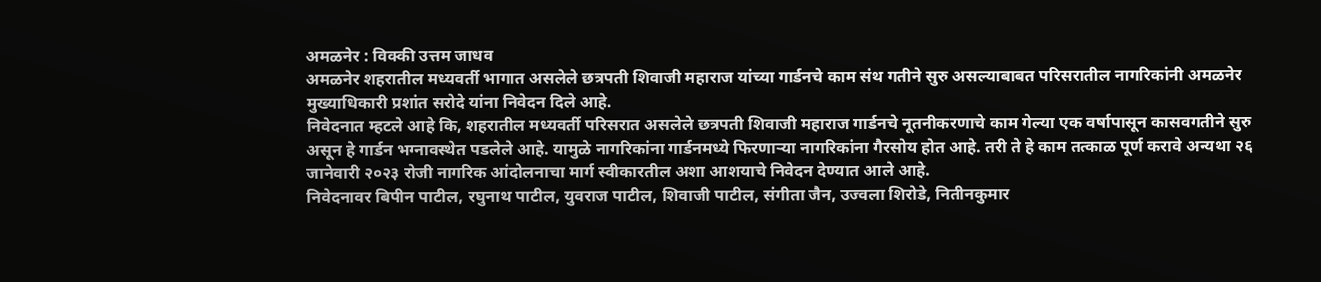अमळनेर : विक्की उत्तम जाधव
अमळनेर शहरातील मध्यवर्ती भागात असलेले छत्रपती शिवाजी महाराज यांच्या गार्डनचे काम संथ गतीने सुरु असल्याबाबत परिसरातील नागरिकांनी अमळनेर मुख्याधिकारी प्रशांत सरोदे यांना निवेदन दिले आहे.
निवेदनात म्हटले आहे कि, शहरातील मध्यवर्ती परिसरात असलेले छत्रपती शिवाजी महाराज गार्डनचे नूतनीकरणाचे काम गेल्या एक वर्षापासून कासवगतीने सुरु असून हे गार्डन भग्नावस्थेत पडलेले आहे. यामुळे नागरिकांना गार्डनमध्ये फिरणाऱ्या नागरिकांना गैरसोय होत आहे. तरी ते हे काम तत्काळ पूर्ण करावे अन्यथा २६ जानेवारी २०२३ रोजी नागरिक आंदोलनाचा मार्ग स्वीकारतील अशा आशयाचे निवेदन देण्यात आले आहे.
निवेदनावर बिपीन पाटील, रघुनाथ पाटील, युवराज पाटील, शिवाजी पाटील, संगीता जैन, उज्वला शिरोडे, नितीनकुमार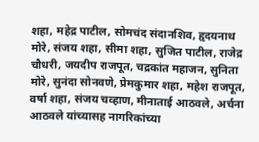शहा, महेद्र पाटील, सोमचंद संदानशिव, हृदयनाथ मोरे, संजय शहा, सीमा शहा, सुजित पाटील, राजेद्र चौधरी, जयदीप राजपूत, चद्रकांत महाजन, सुनिता मोरे, सुनंदा सोनवणे, प्रेमकुमार शहा, महेश राजपूत, वर्षा शहा, संजय चव्हाण, मीनाताई आठवले, अर्चना आठवले यांच्यासह नागरिकांच्या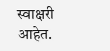स्वाक्षरी आहेत.